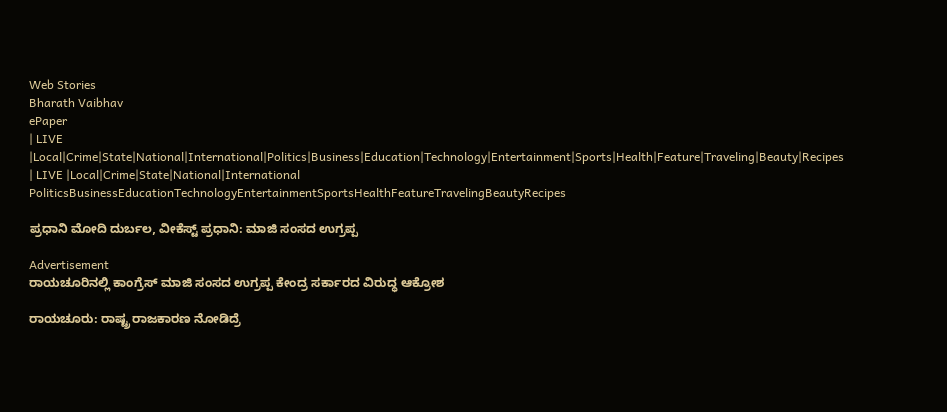Web Stories
Bharath Vaibhav
ePaper
| LIVE |Local|Crime|State|National|International|Politics|Business|Education|Technology|Entertainment|Sports|Health|Feature|Traveling|Beauty|Recipes
| LIVE |Local|Crime|State|National|International
PoliticsBusinessEducationTechnologyEntertainmentSportsHealthFeatureTravelingBeautyRecipes

ಪ್ರಧಾನಿ ಮೋದಿ ದುರ್ಬಲ, ವೀಕೆಸ್ಟ್ ಪ್ರಧಾನಿ: ಮಾಜಿ ಸಂಸದ ಉಗ್ರಪ್ಪ

Advertisement
ರಾಯಚೂರಿನಲ್ಲಿ ಕಾಂಗ್ರೆಸ್ ಮಾಜಿ ಸಂಸದ ಉಗ್ರಪ್ಪ ಕೇಂದ್ರ ಸರ್ಕಾರದ ವಿರುದ್ಧ ಆಕ್ರೋಶ

ರಾಯಚೂರು: ರಾಷ್ಟ್ರ ರಾಜಕಾರಣ ನೋಡಿದ್ರೆ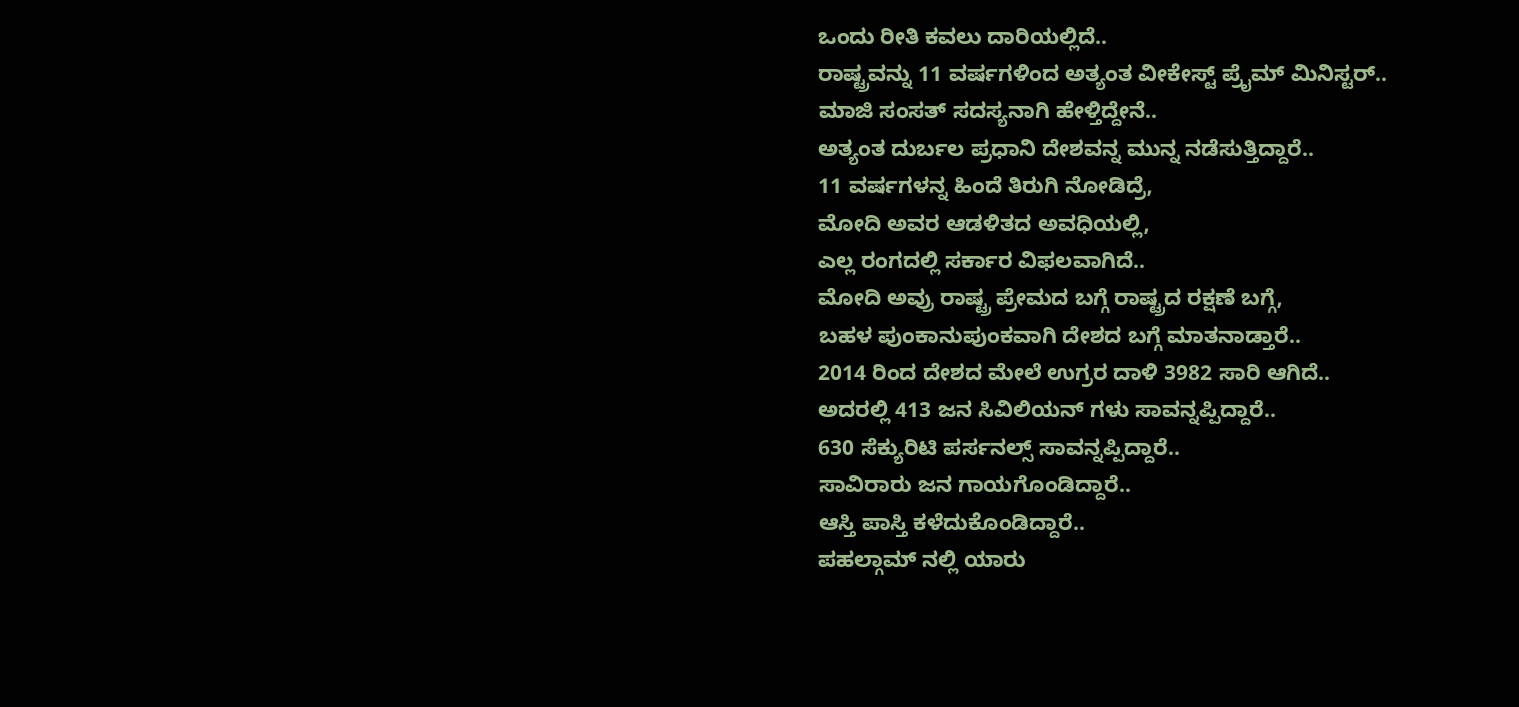ಒಂದು ರೀತಿ ಕವಲು ದಾರಿಯಲ್ಲಿದೆ..
ರಾಷ್ಟ್ರವನ್ನು 11 ವರ್ಷಗಳಿಂದ ಅತ್ಯಂತ ವೀಕೇಸ್ಟ್ ಪ್ರೈಮ್ ಮಿನಿಸ್ಟರ್..
ಮಾಜಿ ಸಂಸತ್ ಸದಸ್ಯನಾಗಿ ಹೇಳ್ತಿದ್ದೇನೆ..
ಅತ್ಯಂತ ದುರ್ಬಲ ಪ್ರಧಾನಿ ದೇಶವನ್ನ ಮುನ್ನ ನಡೆಸುತ್ತಿದ್ದಾರೆ..
11 ವರ್ಷಗಳನ್ನ ಹಿಂದೆ ತಿರುಗಿ ನೋಡಿದ್ರೆ,
ಮೋದಿ‌ ಅವರ ಆಡಳಿತದ ಅವಧಿಯಲ್ಲಿ,
ಎಲ್ಲ ರಂಗದಲ್ಲಿ ಸರ್ಕಾರ ವಿಫಲವಾಗಿದೆ..
ಮೋದಿ ಅವ್ರು ರಾಷ್ಟ್ರ ಪ್ರೇಮದ ಬಗ್ಗೆ ರಾಷ್ಟ್ರದ ರಕ್ಷಣೆ ಬಗ್ಗೆ,
ಬಹಳ ಪುಂಕಾನುಪುಂಕವಾಗಿ ದೇಶದ ಬಗ್ಗೆ ಮಾತನಾಡ್ತಾರೆ..
2014 ರಿಂದ ದೇಶದ ಮೇಲೆ ಉಗ್ರರ ದಾಳಿ 3982 ಸಾರಿ ಆಗಿದೆ..
ಅದರಲ್ಲಿ 413 ಜನ ಸಿವಿಲಿಯನ್ ಗಳು ಸಾವನ್ನಪ್ಪಿದ್ದಾರೆ..
630 ಸೆಕ್ಯುರಿಟಿ ಪರ್ಸನಲ್ಸ್ ಸಾವನ್ನಪ್ಪಿದ್ದಾರೆ..
ಸಾವಿರಾರು ಜನ ಗಾಯಗೊಂಡಿದ್ದಾರೆ..
ಆಸ್ತಿ ಪಾಸ್ತಿ ಕಳೆದುಕೊಂಡಿದ್ದಾರೆ..
ಪಹಲ್ಗಾಮ್ ನಲ್ಲಿ ಯಾರು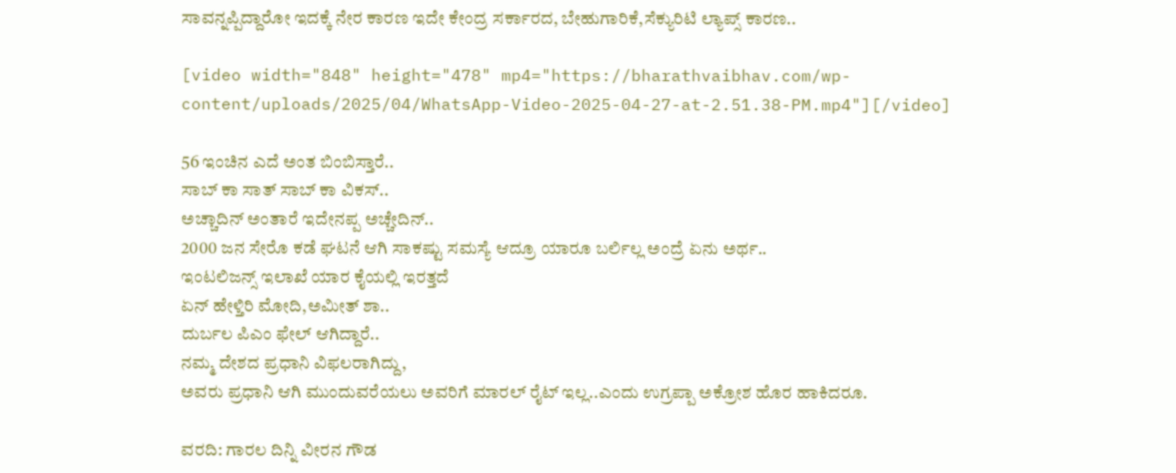ಸಾವನ್ನಪ್ಪಿದ್ದಾರೋ ಇದಕ್ಕೆ ನೇರ ಕಾರಣ ಇದೇ ಕೇಂದ್ರ ಸರ್ಕಾರದ, ಬೇಹುಗಾರಿಕೆ,ಸೆಕ್ಯುರಿಟಿ ಲ್ಯಾಪ್ಸ್ ಕಾರಣ..

[video width="848" height="478" mp4="https://bharathvaibhav.com/wp-content/uploads/2025/04/WhatsApp-Video-2025-04-27-at-2.51.38-PM.mp4"][/video]

56 ಇಂಚಿನ ಎದೆ ಅಂತ ಬಿಂಬಿಸ್ತಾರೆ..
ಸಾಬ್ ಕಾ ಸಾತ್ ಸಾಬ್ ಕಾ ವಿಕಸ್..
ಅಚ್ಚಾದಿನ್ ಅಂತಾರೆ ಇದೇನಪ್ಪ ಅಚ್ಚೇದಿನ್‌..
2000 ಜನ ಸೇರೊ ಕಡೆ ಘಟನೆ ಆಗಿ ಸಾಕಷ್ಟು ಸಮಸ್ಯೆ ಆದ್ರೂ ಯಾರೂ ಬರ್ಲಿಲ್ಲ ಅಂದ್ರೆ ಏನು ಅರ್ಥ..
ಇಂಟಲಿಜನ್ಸ್ ಇಲಾಖೆ ಯಾರ ಕೈಯಲ್ಲಿ ಇರತ್ತದೆ
ಏನ್ ಹೇಳ್ತಿರಿ ಮೋದಿ,ಅಮೀತ್ ಶಾ..
ದುರ್ಬಲ ಪಿಎಂ ಫೇಲ್ ಆಗಿದ್ದಾರೆ..
ನಮ್ಮ ದೇಶದ ಪ್ರಧಾನಿ ವಿಫಲರಾಗಿದ್ದು,
ಅವರು ಪ್ರಧಾನಿ ಆಗಿ ಮುಂದುವರೆಯಲು ಅವರಿಗೆ ಮಾರಲ್ ರೈಟ್ ಇಲ್ಲ..ಎಂದು ಉಗ್ರಪ್ಪಾ ಅಕ್ರೋಶ ಹೊರ ಹಾಕಿದರೂ.

ವರದಿ: ಗಾರಲ ದಿನ್ನಿ ವೀರನ ಗೌಡ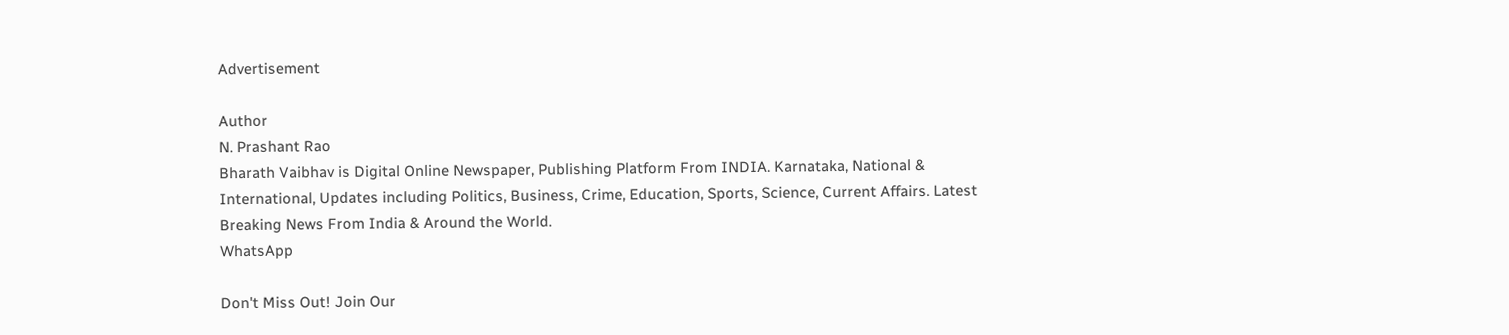Advertisement

Author
N. Prashant Rao
Bharath Vaibhav is Digital Online Newspaper, Publishing Platform From INDIA. Karnataka, National & International, Updates including Politics, Business, Crime, Education, Sports, Science, Current Affairs. Latest Breaking News From India & Around the World.
WhatsApp

Don't Miss Out! Join Our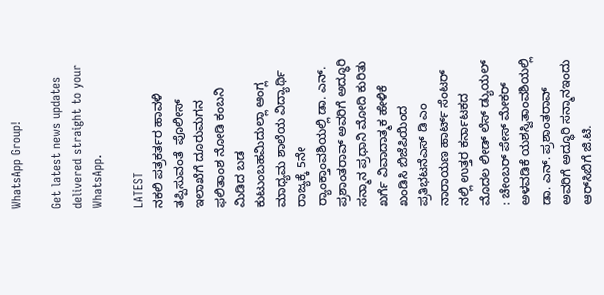WhatsApp Group!

Get latest news updates delivered straight to your WhatsApp.

LATEST
ನಕಲಿ ಪತ್ರಕರ್ತರ ಹಾವಳಿ ತಪ್ಪಿಸುವಂತೆ  ಪೊಲೀಸ್ ಇಲಾಖೆಗೆ ದೂರುಮಗನ ಫಲಿತಾಂಶ ನೋಡಿ ಕಂಬನಿ ಮಿಡಿದ ಬಡ ಕುಟುಂಬಹಮಿದುಲ್ಲಾ ಆಂಗ್ಲ ಮಾಧ್ಯಮ ಶಾಲೆಯ ವಿದ್ಯಾರ್ಥಿ ರಾಜ್ಯಕ್ಕೆ 5ನೇ ರ್‍ಯಾಂಕ್ತಾಂವಶಿಯಲ್ಲಿ ಡಾ. ಎನ್. ಪ್ರಶಾಂತರಾವ್ ಅವರಿಗೆ ಅದ್ಧೂರಿ ಸನ್ಮಾನ ಪ್ರಧಾನಿ ಮೋದಿ ಕುರಿತು ಖರ್ಗೆ ವಿವಾದಾತ್ಮಕ ಹೇಳಿಕೆ ಖಂಡಿಸಿ ಬಿಜೆಪಿಯಿಂದ ಪ್ರತಿಭಟನೆಎಸ್ ಡಿ ಎಂ ನಾರಾಯಣ ಹಾರ್ಟ್ ಸೆಂಟರ್ ನಲ್ಲಿ ಉತ್ತರ ಕರ್ನಾಟಕದ ಮೊದಲ ಲೀಡ್ ಲೆಸ್ ಡ್ಯುಯಲ್ : ಚೇಂಬರ್ ಪೇಸ್ ಮೇಕರ್ ಅಳವಡಿಕೆ ಯಶಸ್ವಿತಾಂವಶಿಯಲ್ಲಿ ಡಾ. ಎನ್. ಪ್ರಶಾಂತರಾವ್ ಅವರಿಗೆ ಅದ್ಧೂರಿ ಸನ್ಮಾನಇಂದು ಆರ್‌ಸಿಬಿಗೆ ಜಿ.ಟಿ.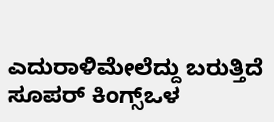ಎದುರಾಳಿಮೇಲೆದ್ದು ಬರುತ್ತಿದೆ ಸೂಪರ್ ಕಿಂಗ್ಸ್ಒಳ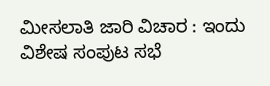ಮೀಸಲಾತಿ ಜಾರಿ ವಿಚಾರ : ಇಂದು ವಿಶೇಷ ಸಂಪುಟ ಸಭೆ